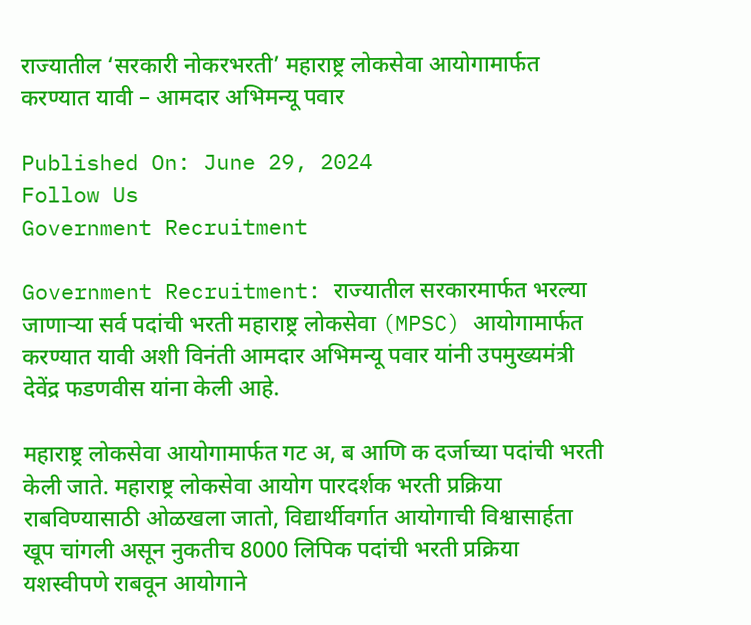राज्यातील ‘सरकारी नोकरभरती’ महाराष्ट्र लोकसेवा आयोगामार्फत करण्यात यावी – आमदार अभिमन्यू पवार

Published On: June 29, 2024
Follow Us
Government Recruitment

Government Recruitment: राज्यातील सरकारमार्फत भरल्या जाणाऱ्या सर्व पदांची भरती महाराष्ट्र लोकसेवा (MPSC) आयोगामार्फत करण्यात यावी अशी विनंती आमदार अभिमन्यू पवार यांनी उपमुख्यमंत्री देवेंद्र फडणवीस यांना केली आहे.

महाराष्ट्र लोकसेवा आयोगामार्फत गट अ, ब आणि क दर्जाच्या पदांची भरती केली जाते. महाराष्ट्र लोकसेवा आयोग पारदर्शक भरती प्रक्रिया राबविण्यासाठी ओळखला जातो, विद्यार्थीवर्गात आयोगाची विश्वासार्हता खूप चांगली असून नुकतीच 8000 लिपिक पदांची भरती प्रक्रिया यशस्वीपणे राबवून आयोगाने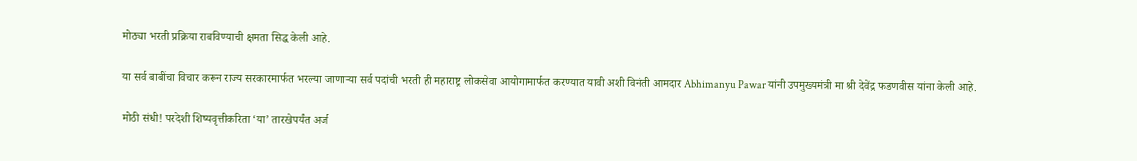मोठ्या भरती प्रक्रिया राबविण्याची क्षमता सिद्ध केली आहे.

या सर्व बाबींचा विचार करून राज्य सरकारमार्फत भरल्या जाणाऱ्या सर्व पदांची भरती ही महाराष्ट्र लोकसेवा आयोगामार्फत करण्यात यावी अशी विनंती आमदार Abhimanyu Pawar यांनी उपमुख्यमंत्री मा श्री देवेंद्र फडणवीस यांना केली आहे.

मोठी संधी! परदेशी शिष्यवृत्तीकरिता ‘या’ तारखेपर्यंत अर्ज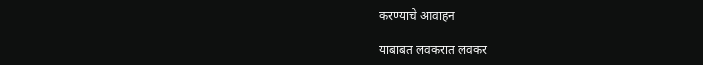करण्याचे आवाहन

याबाबत लवकरात लवकर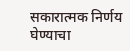सकारात्मक निर्णय घेण्याचा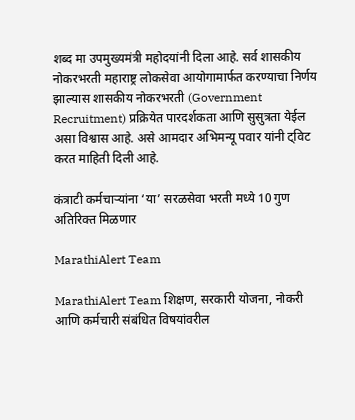शब्द मा उपमुख्यमंत्री महोदयांनी दिला आहे. सर्व शासकीय नोकरभरती महाराष्ट्र लोकसेवा आयोगामार्फत करण्याचा निर्णय झाल्यास शासकीय नोकरभरती (Government Recruitment) प्रक्रियेत पारदर्शकता आणि सुसुत्रता येईल असा विश्वास आहे. असे आमदार अभिमन्यू पवार यांनी ट्विट करत माहिती दिली आहे.

कंत्राटी कर्मचाऱ्यांना ‘या’ सरळसेवा भरती मध्ये 10 गुण अतिरिक्त मिळणार

MarathiAlert Team

MarathiAlert Team शिक्षण, सरकारी योजना, नोकरी आणि कर्मचारी संबंधित विषयांवरील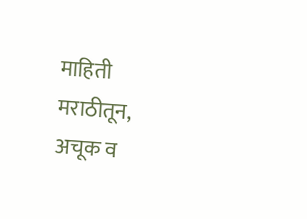माहिती मराठीतून, अचूक व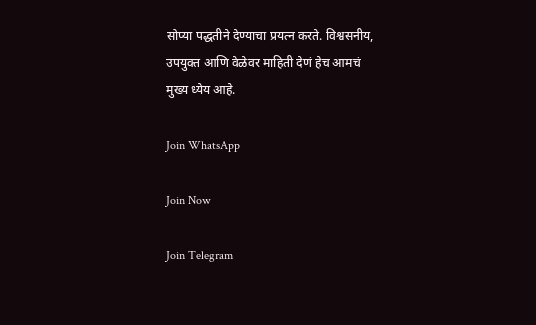सोप्या पद्धतीने देण्याचा प्रयत्न करते. विश्वसनीय, उपयुक्त आणि वेळेवर माहिती देणं हेच आमचं मुख्य ध्येय आहे.

Join WhatsApp

Join Now

Join Telegram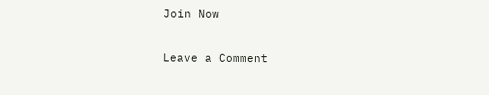Join Now

Leave a Comment